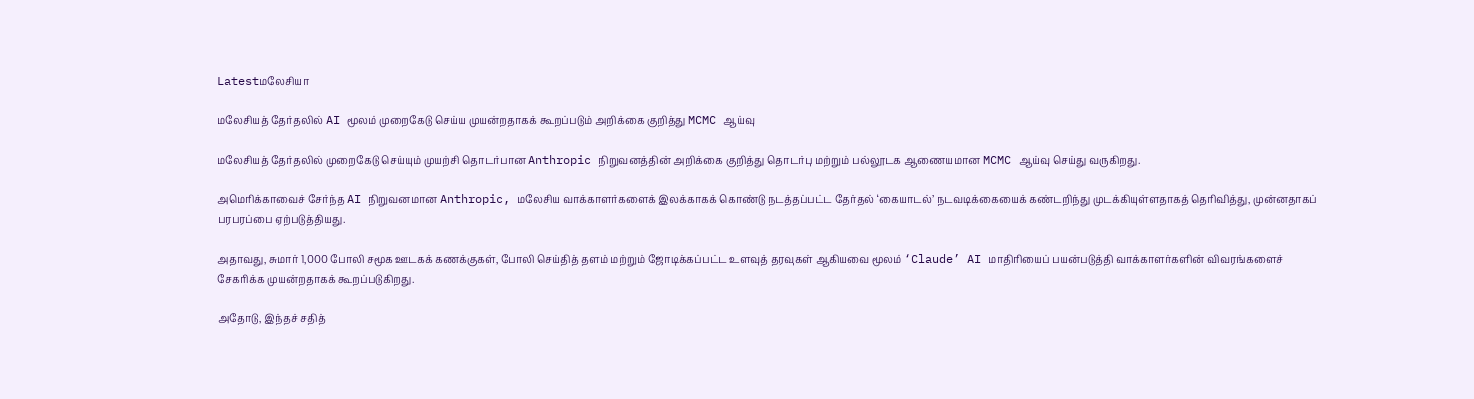Latestமலேசியா

மலேசியத் தேர்தலில் AI மூலம் முறைகேடு செய்ய முயன்றதாகக் கூறப்படும் அறிக்கை குறித்து MCMC ஆய்வு

மலேசியத் தேர்தலில் முறைகேடு செய்யும் முயற்சி தொடர்பான Anthropic நிறுவனத்தின் அறிக்கை குறித்து தொடர்பு மற்றும் பல்லூடக ஆணையமான MCMC ஆய்வு செய்து வருகிறது.

அமெரிக்காவைச் சேர்ந்த AI நிறுவனமான Anthropic, மலேசிய வாக்காளர்களைக் இலக்காகக் கொண்டு நடத்தப்பட்ட தேர்தல் ‘கையாடல்’ நடவடிக்கையைக் கண்டறிந்து முடக்கியுள்ளதாகத் தெரிவித்து, முன்னதாகப் பரபரப்பை ஏற்படுத்தியது.

அதாவது, சுமார் 1,000 போலி சமூக ஊடகக் கணக்குகள், போலி செய்தித் தளம் மற்றும் ஜோடிக்கப்பட்ட உளவுத் தரவுகள் ஆகியவை மூலம் ‘Claude’ AI மாதிரியைப் பயன்படுத்தி வாக்காளர்களின் விவரங்களைச் சேகரிக்க முயன்றதாகக் கூறப்படுகிறது.

அதோடு, இந்தச் சதித்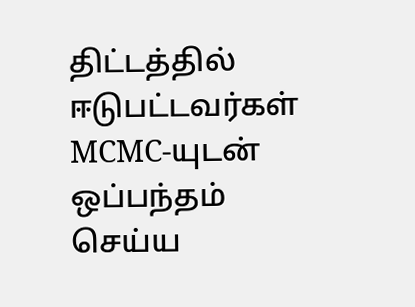திட்டத்தில் ஈடுபட்டவர்கள் MCMC-யுடன் ஒப்பந்தம் செய்ய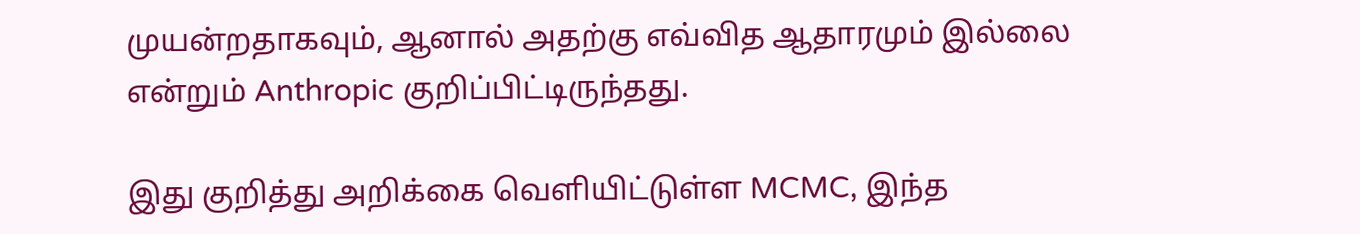முயன்றதாகவும், ஆனால் அதற்கு எவ்வித ஆதாரமும் இல்லை என்றும் Anthropic குறிப்பிட்டிருந்தது.

இது குறித்து அறிக்கை வெளியிட்டுள்ள MCMC, இந்த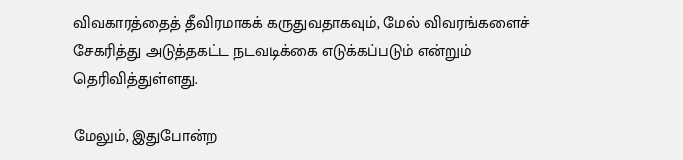விவகாரத்தைத் தீவிரமாகக் கருதுவதாகவும், மேல் விவரங்களைச் சேகரித்து அடுத்தகட்ட நடவடிக்கை எடுக்கப்படும் என்றும் தெரிவித்துள்ளது.

மேலும், இதுபோன்ற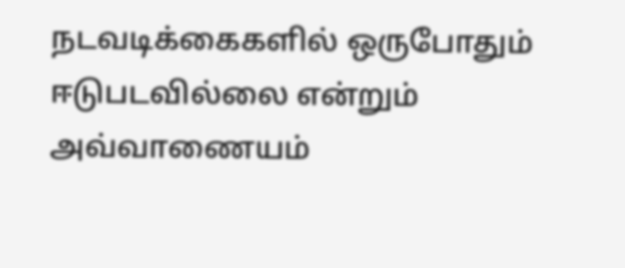நடவடிக்கைகளில் ஒருபோதும் ஈடுபடவில்லை என்றும் அவ்வாணையம்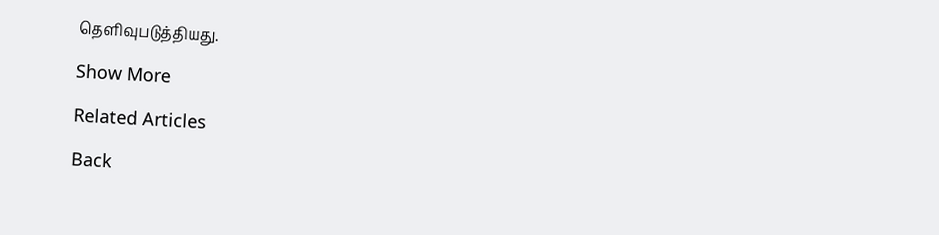தெளிவுபடுத்தியது.

Show More

Related Articles

Back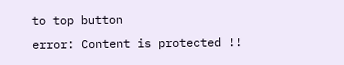to top button
error: Content is protected !!